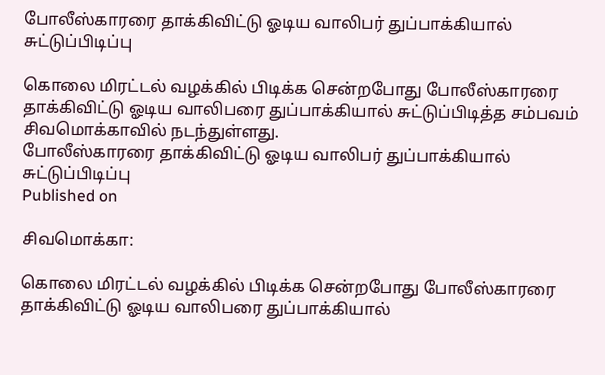போலீஸ்காரரை தாக்கிவிட்டு ஓடிய வாலிபர் துப்பாக்கியால் சுட்டுப்பிடிப்பு

கொலை மிரட்டல் வழக்கில் பிடிக்க சென்றபோது போலீஸ்காரரை தாக்கிவிட்டு ஓடிய வாலிபரை துப்பாக்கியால் சுட்டுப்பிடித்த சம்பவம் சிவமொக்காவில் நடந்துள்ளது.
போலீஸ்காரரை தாக்கிவிட்டு ஓடிய வாலிபர் துப்பாக்கியால் சுட்டுப்பிடிப்பு
Published on

சிவமொக்கா:

கொலை மிரட்டல் வழக்கில் பிடிக்க சென்றபோது போலீஸ்காரரை தாக்கிவிட்டு ஓடிய வாலிபரை துப்பாக்கியால்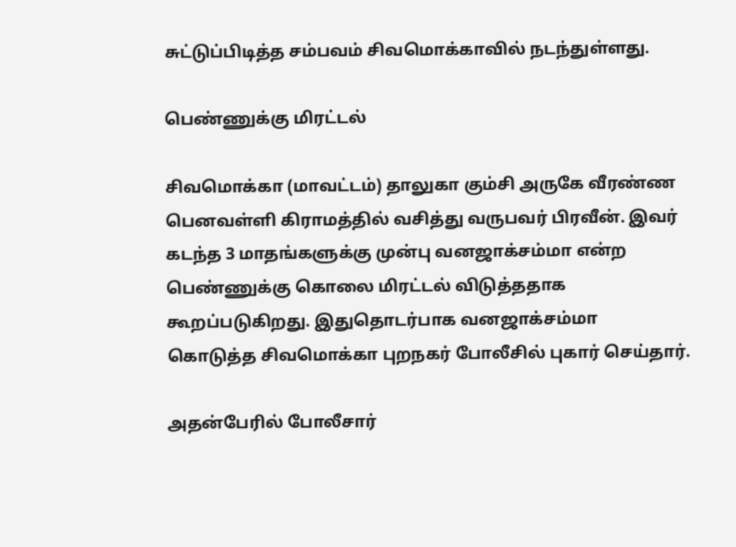சுட்டுப்பிடித்த சம்பவம் சிவமொக்காவில் நடந்துள்ளது.

பெண்ணுக்கு மிரட்டல்

சிவமொக்கா (மாவட்டம்) தாலுகா கும்சி அருகே வீரண்ண பெனவள்ளி கிராமத்தில் வசித்து வருபவர் பிரவீன். இவர் கடந்த 3 மாதங்களுக்கு முன்பு வனஜாக்சம்மா என்ற பெண்ணுக்கு கொலை மிரட்டல் விடுத்ததாக கூறப்படுகிறது. இதுதொடர்பாக வனஜாக்சம்மா கொடுத்த சிவமொக்கா புறநகர் போலீசில் புகார் செய்தார்.

அதன்பேரில் போலீசார்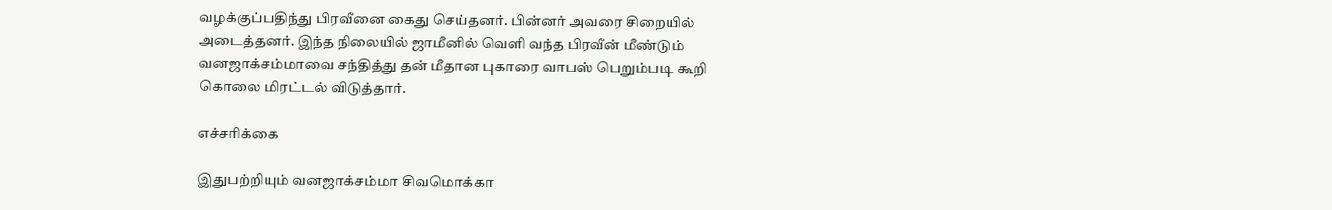வழக்குப்பதிந்து பிரவீனை கைது செய்தனர். பின்னர் அவரை சிறையில் அடைத்தனர். இந்த நிலையில் ஜாமீனில் வெளி வந்த பிரவீன் மீண்டும் வனஜாக்சம்மாவை சந்தித்து தன் மீதான புகாரை வாபஸ் பெறும்படி கூறி கொலை மிரட்டல் விடுத்தார்.

எச்சரிக்கை

இதுபற்றியும் வனஜாக்சம்மா சிவமொக்கா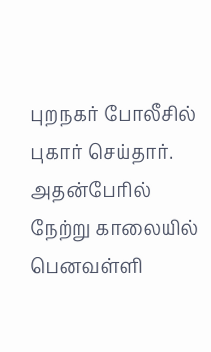புறநகர் போலீசில் புகார் செய்தார். அதன்பேரில் நேற்று காலையில் பெனவள்ளி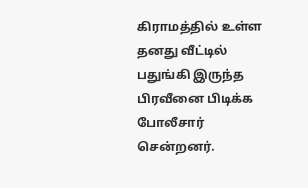கிராமத்தில் உள்ள தனது வீட்டில் பதுங்கி இருந்த பிரவீனை பிடிக்க போலீசார் சென்றனர்.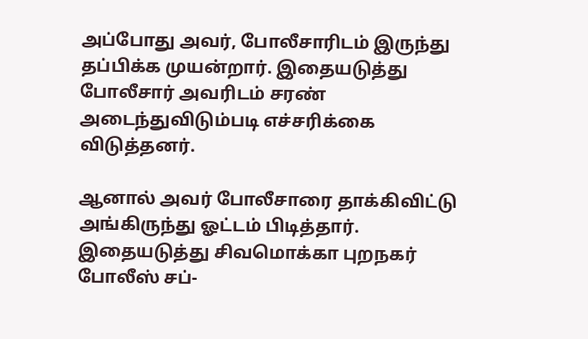அப்போது அவர், போலீசாரிடம் இருந்து தப்பிக்க முயன்றார். இதையடுத்து போலீசார் அவரிடம் சரண் அடைந்துவிடும்படி எச்சரிக்கை விடுத்தனர்.

ஆனால் அவர் போலீசாரை தாக்கிவிட்டு அங்கிருந்து ஓட்டம் பிடித்தார். இதையடுத்து சிவமொக்கா புறநகர் போலீஸ் சப்-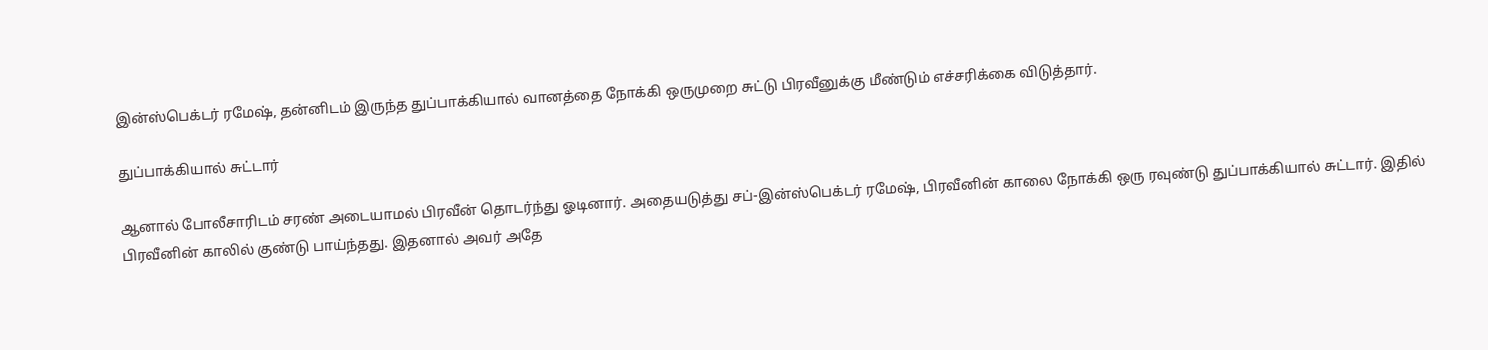இன்ஸ்பெக்டர் ரமேஷ், தன்னிடம் இருந்த துப்பாக்கியால் வானத்தை நோக்கி ஒருமுறை சுட்டு பிரவீனுக்கு மீண்டும் எச்சரிக்கை விடுத்தார்.

துப்பாக்கியால் சுட்டார்

ஆனால் போலீசாரிடம் சரண் அடையாமல் பிரவீன் தொடர்ந்து ஓடினார். அதையடுத்து சப்-இன்ஸ்பெக்டர் ரமேஷ், பிரவீனின் காலை நோக்கி ஒரு ரவுண்டு துப்பாக்கியால் சுட்டார். இதில் பிரவீனின் காலில் குண்டு பாய்ந்தது. இதனால் அவர் அதே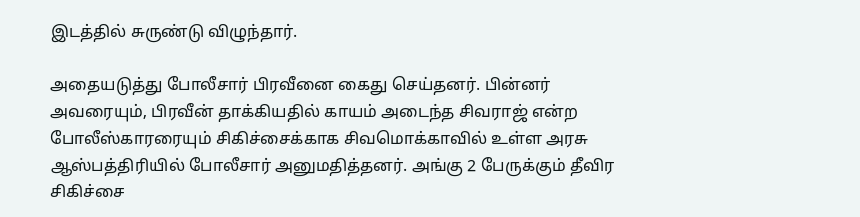இடத்தில் சுருண்டு விழுந்தார்.

அதையடுத்து போலீசார் பிரவீனை கைது செய்தனர். பின்னர் அவரையும், பிரவீன் தாக்கியதில் காயம் அடைந்த சிவராஜ் என்ற போலீஸ்காரரையும் சிகிச்சைக்காக சிவமொக்காவில் உள்ள அரசு ஆஸ்பத்திரியில் போலீசார் அனுமதித்தனர். அங்கு 2 பேருக்கும் தீவிர சிகிச்சை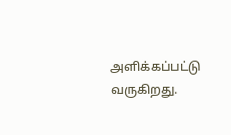அளிக்கப்பட்டு வருகிறது.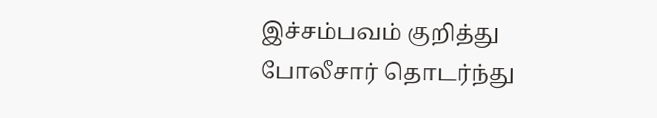இச்சம்பவம் குறித்து போலீசார் தொடர்ந்து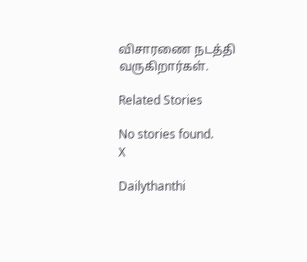விசாரணை நடத்தி வருகிறார்கள்.

Related Stories

No stories found.
X

Dailythanthi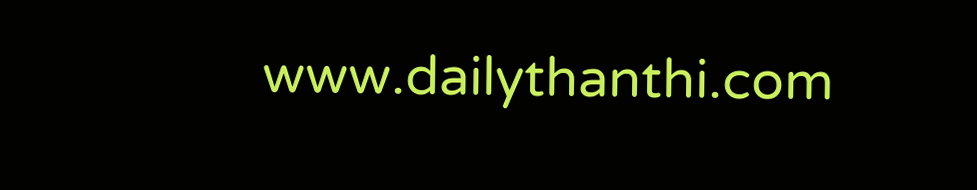www.dailythanthi.com